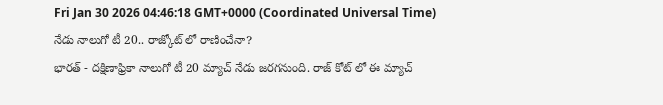Fri Jan 30 2026 04:46:18 GMT+0000 (Coordinated Universal Time)
నేడు నాలుగో టీ 20.. రాజ్కోట్ లో రాణించేనా?
భారత్ - దక్షిణాఫ్రికా నాలుగో టీ 20 మ్యాచ్ నేడు జరగనుంది. రాజ్ కోట్ లో ఈ మ్యాచ్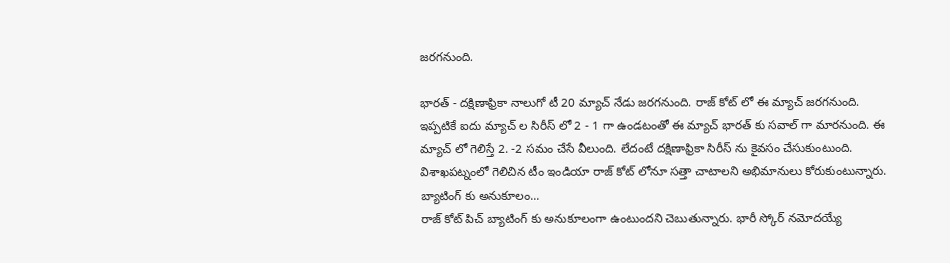జరగనుంది.

భారత్ - దక్షిణాఫ్రికా నాలుగో టీ 20 మ్యాచ్ నేడు జరగనుంది. రాజ్ కోట్ లో ఈ మ్యాచ్ జరగనుంది. ఇప్పటికే ఐదు మ్యాచ్ ల సిరీస్ లో 2 - 1 గా ఉండటంతో ఈ మ్యాచ్ భారత్ కు సవాల్ గా మారనుంది. ఈ మ్యాచ్ లో గెలిస్తే 2. -2 సమం చేసే వీలుంది. లేదంటే దక్షిణాఫ్రికా సిరీస్ ను కైవసం చేసుకుంటుంది. విశాఖపట్నంలో గెలిచిన టీం ఇండియా రాజ్ కోట్ లోనూ సత్తా చాటాలని అభిమానులు కోరుకుంటున్నారు.
బ్యాటింగ్ కు అనుకూలం...
రాజ్ కోట్ పిచ్ బ్యాటింగ్ కు అనుకూలంగా ఉంటుందని చెబుతున్నారు. భారీ స్కోర్ నమోదయ్యే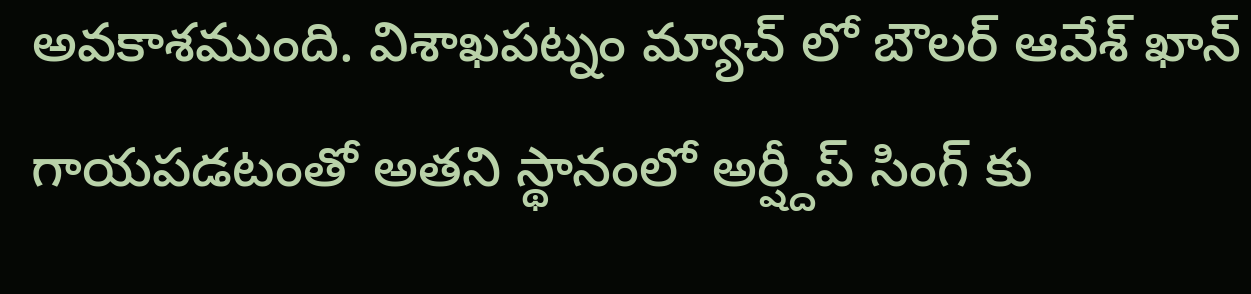అవకాశముంది. విశాఖపట్నం మ్యాచ్ లో బౌలర్ ఆవేశ్ ఖాన్ గాయపడటంతో అతని స్థానంలో అర్ష్దీప్ సింగ్ కు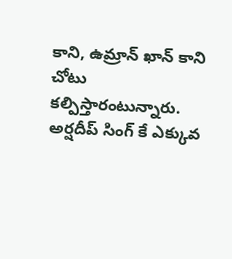కాని, ఉమ్రాన్ ఖాన్ కాని చోటు కల్పిస్తారంటున్నారు. అర్షదీప్ సింగ్ కే ఎక్కువ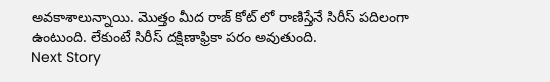అవకాశాలున్నాయి. మొత్తం మీద రాజ్ కోట్ లో రాణిస్తేనే సిరీస్ పదిలంగా ఉంటుంది. లేకుంటే సిరీస్ దక్షిణాఫ్రికా పరం అవుతుంది.
Next Story